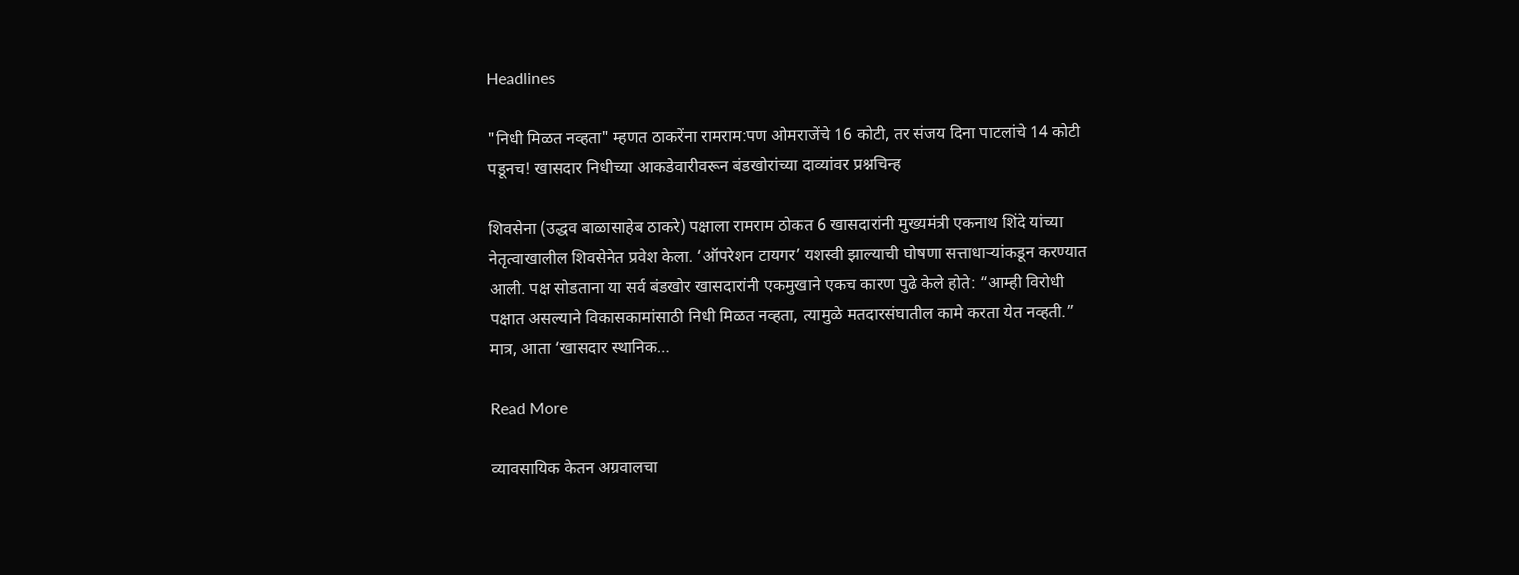Headlines

"निधी मिळत नव्हता" म्हणत ठाकरेंना रामराम:पण ओमराजेंचे 16 कोटी, तर संजय दिना पाटलांचे 14 कोटी पडूनच! खासदार निधीच्या आकडेवारीवरून बंडखोरांच्या दाव्यांवर प्रश्नचिन्ह

शिवसेना (उद्धव बाळासाहेब ठाकरे) पक्षाला रामराम ठोकत 6 खासदारांनी मुख्यमंत्री एकनाथ शिंदे यांच्या नेतृत्वाखालील शिवसेनेत प्रवेश केला. ‘ऑपरेशन टायगर’ यशस्वी झाल्याची घोषणा सत्ताधाऱ्यांकडून करण्यात आली. पक्ष सोडताना या सर्व बंडखोर खासदारांनी एकमुखाने एकच कारण पुढे केले होते: “आम्ही विरोधी पक्षात असल्याने विकासकामांसाठी निधी मिळत नव्हता, त्यामुळे मतदारसंघातील कामे करता येत नव्हती.” मात्र, आता ‘खासदार स्थानिक…

Read More

व्यावसायिक केतन अग्रवालचा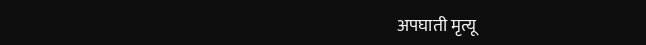अपघाती मृत्यू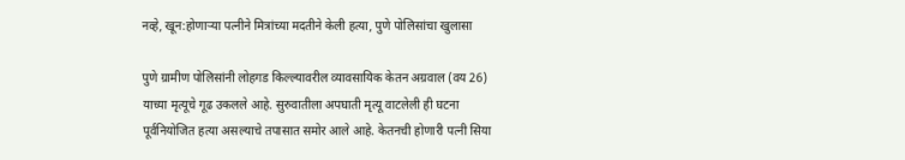नव्हे, खून:होणाऱ्या पत्नीने मित्रांच्या मदतीने केली हत्या, पुणे पोलिसांचा खुलासा

पुणे ग्रामीण पोलिसांनी लोहगड किल्ल्यावरील व्यावसायिक केतन अग्रवाल (वय 26) याच्या मृत्यूचे गूढ उकलले आहे. सुरुवातीला अपघाती मृत्यू वाटलेली ही घटना पूर्वनियोजित हत्या असल्याचे तपासात समोर आले आहे. केतनची होणारी पत्नी सिया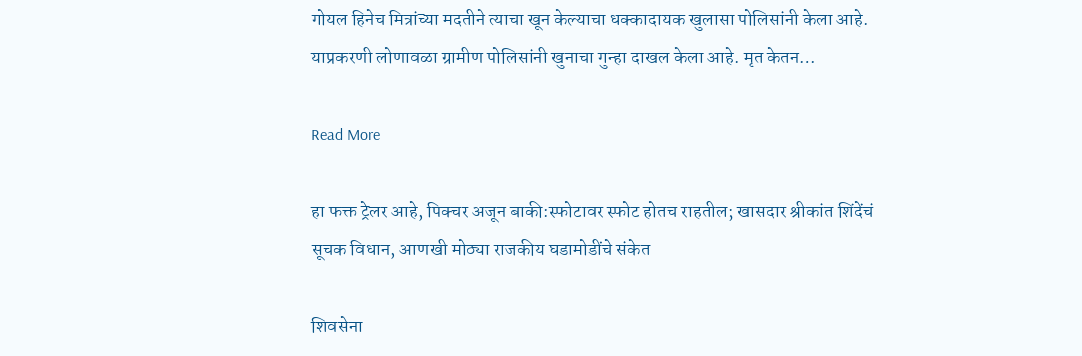गोयल हिनेच मित्रांच्या मदतीने त्याचा खून केल्याचा धक्कादायक खुलासा पोलिसांनी केला आहे. याप्रकरणी लोणावळा ग्रामीण पोलिसांनी खुनाचा गुन्हा दाखल केला आहे. मृत केतन…

Read More

हा फक्त ट्रेलर आहे, पिक्चर अजून बाकी:स्फोटावर स्फोट होतच राहतील; खासदार श्रीकांत शिंदेंचं सूचक विधान, आणखी मोठ्या राजकीय घडामोडींचे संकेत

शिवसेना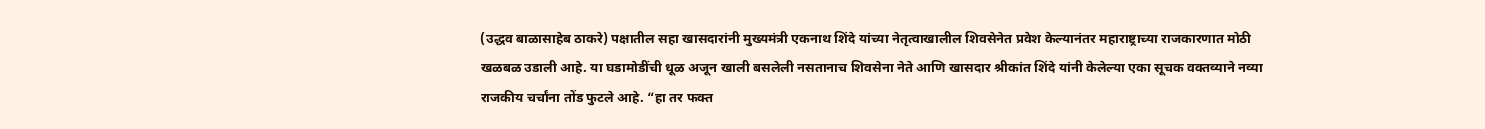(उद्धव बाळासाहेब ठाकरे) पक्षातील सहा खासदारांनी मुख्यमंत्री एकनाथ शिंदे यांच्या नेतृत्वाखालील शिवसेनेत प्रवेश केल्यानंतर महाराष्ट्राच्या राजकारणात मोठी खळबळ उडाली आहे. या घडामोडींची धूळ अजून खाली बसलेली नसतानाच शिवसेना नेते आणि खासदार श्रीकांत शिंदे यांनी केलेल्या एका सूचक वक्तव्याने नव्या राजकीय चर्चांना तोंड फुटले आहे. “हा तर फक्त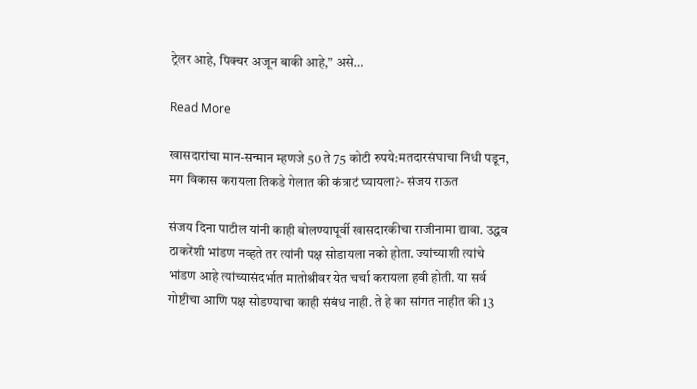ट्रेलर आहे, पिक्चर अजून बाकी आहे,” असे…

Read More

खासदारांचा मान-सन्मान म्हणजे 50 ते 75 कोटी रुपये:मतदारसंघाचा निधी पडून, मग विकास करायला तिकडे गेलात की कंत्राटं घ्यायला?- संजय राऊत

संजय दिना पाटील यांनी काही बोलण्यापूर्वी खासदारकीचा राजीनामा द्यावा. उद्धव ठाकरेंशी भांडण नव्हते तर त्यांनी पक्ष सोडायला नको होता. ज्यांच्याशी त्यांचे भांडण आहे त्यांच्यासंदर्भात मातोश्रीवर येत चर्चा करायला हवी होती. या सर्व गोष्टीचा आणि पक्ष सोडण्याचा काही संबंध नाही. ते हे का सांगत नाहीत की 13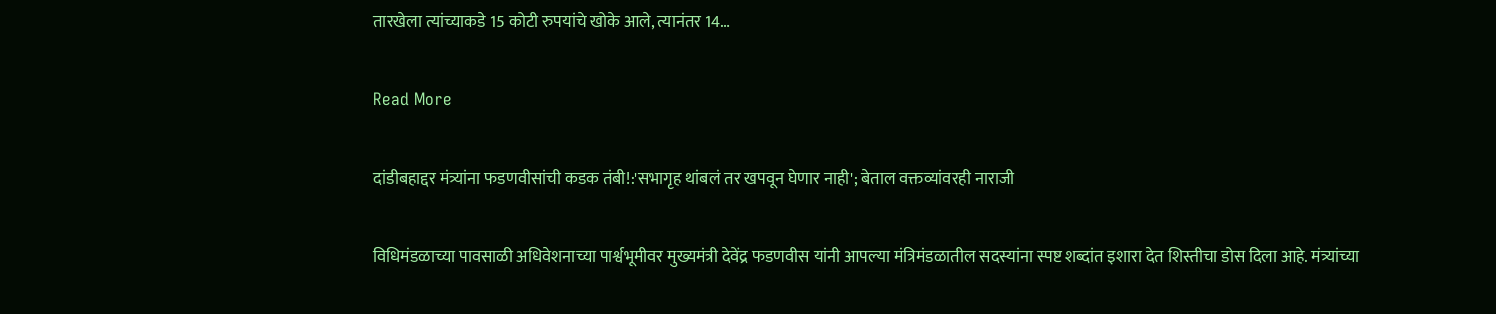तारखेला त्यांच्याकडे 15 कोटी रुपयांचे खोके आले, त्यानंतर 14…

Read More

दांडीबहाद्दर मंत्र्यांना फडणवीसांची कडक तंबी!:'सभागृह थांबलं तर खपवून घेणार नाही'; बेताल वक्तव्यांवरही नाराजी

विधिमंडळाच्या पावसाळी अधिवेशनाच्या पार्श्वभूमीवर मुख्यमंत्री देवेंद्र फडणवीस यांनी आपल्या मंत्रिमंडळातील सदस्यांना स्पष्ट शब्दांत इशारा देत शिस्तीचा डोस दिला आहे. मंत्र्यांच्या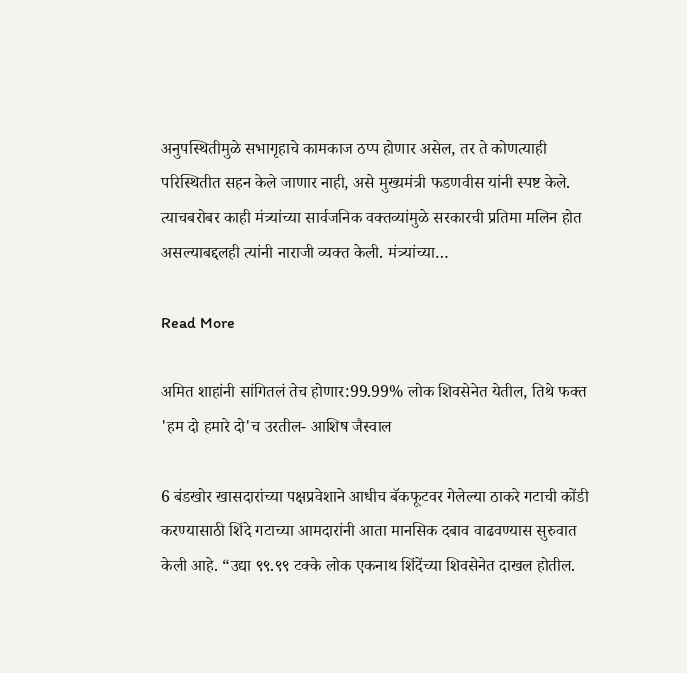अनुपस्थितीमुळे सभागृहाचे कामकाज ठप्प होणार असेल, तर ते कोणत्याही परिस्थितीत सहन केले जाणार नाही, असे मुख्यमंत्री फडणवीस यांनी स्पष्ट केले. त्याचबरोबर काही मंत्र्यांच्या सार्वजनिक वक्तव्यांमुळे सरकारची प्रतिमा मलिन होत असल्याबद्दलही त्यांनी नाराजी व्यक्त केली. मंत्र्यांच्या…

Read More

अमित शाहांनी सांगितलं तेच होणार:99.99% लोक शिवसेनेत येतील, तिथे फक्त 'हम दो हमारे दो'च उरतील- आशिष जैस्वाल

6 बंडखोर खासदारांच्या पक्षप्रवेशाने आधीच बॅकफूटवर गेलेल्या ठाकरे गटाची कोंडी करण्यासाठी शिंदे गटाच्या आमदारांनी आता मानसिक दबाव वाढवण्यास सुरुवात केली आहे. “उद्या ९९.९९ टक्के लोक एकनाथ शिंदेंच्या शिवसेनेत दाखल होतील.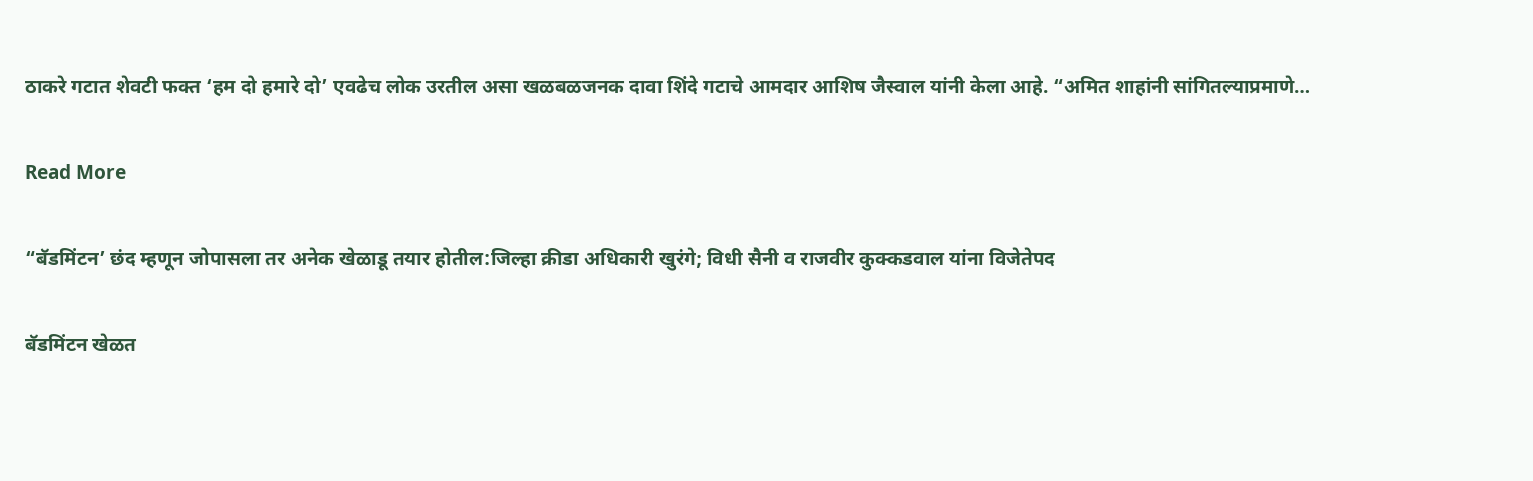ठाकरे गटात शेवटी फक्त ‘हम दो हमारे दो’ एवढेच लोक उरतील असा खळबळजनक दावा शिंदे गटाचे आमदार आशिष जैस्वाल यांनी केला आहे. “अमित शाहांनी सांगितल्याप्रमाणे…

Read More

“बॅडमिंटन’ छंद म्हणून जोपासला तर अनेक खेळाडू तयार होतील:जिल्हा क्रीडा अधिकारी खुरंगे; विधी सैनी व राजवीर कुक्कडवाल यांना विजेतेपद

बॅडमिंटन खेळत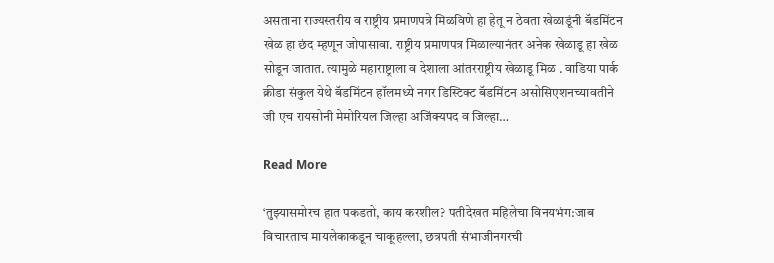असताना राज्यस्तरीय व राष्ट्रीय प्रमाणपत्रे मिळविणे हा हेतू न ठेवता खेळाडूंनी बॅडमिंटन खेळ हा छंद म्हणून जोपासावा. राष्ट्रीय प्रमाणपत्र मिळाल्यानंतर अनेक खेळाडू हा खेळ सोडून जातात. त्यामुळे महाराष्ट्राला व देशाला आंतरराष्ट्रीय खेळाडू मिळ . वाडिया पार्क क्रीडा संकुल येथे बॅडमिंटन हॉलमध्ये नगर डिस्टिक्ट बॅडमिंटन असोसिएशनच्यावतीने जी एच रायसोनी मेमोरियल जिल्हा अजिंक्यपद व जिल्हा…

Read More

‘तुझ्यासमोरच हात पकडतो, काय करशील? पतीदेखत महिलेचा विनयभंग:जाब विचारताच मायलेकाकडून चाकूहल्ला, छत्रपती संभाजीनगरची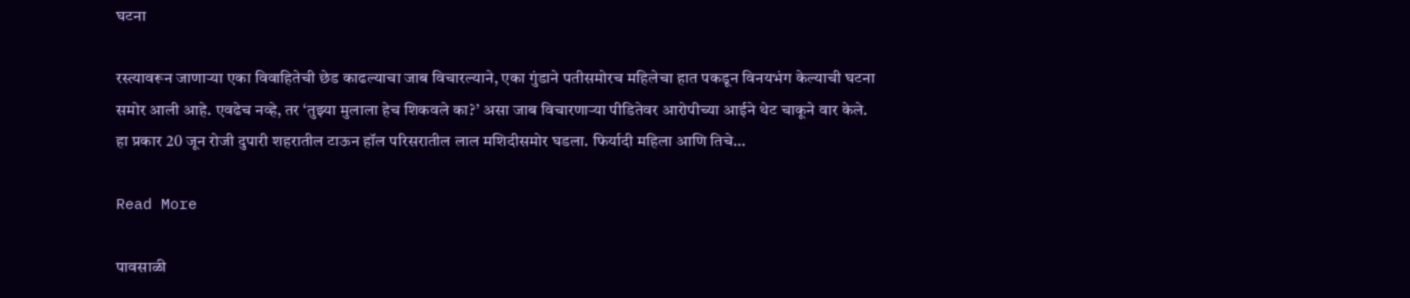घटना

रस्त्यावरून जाणाऱ्या एका विवाहितेची छेड काढल्याचा जाब विचारल्याने, एका गुंडाने पतीसमोरच महिलेचा हात पकडून विनयभंग केल्याची घटना समोर आली आहे. एवढेच नव्हे, तर ‘तुझ्या मुलाला हेच शिकवले का?’ असा जाब विचारणाऱ्या पीडितेवर आरोपीच्या आईने थेट चाकूने वार केले. हा प्रकार 20 जून रोजी दुपारी शहरातील टाऊन हॉल परिसरातील लाल मशिदीसमोर घडला. फिर्यादी महिला आणि तिचे…

Read More

पावसाळी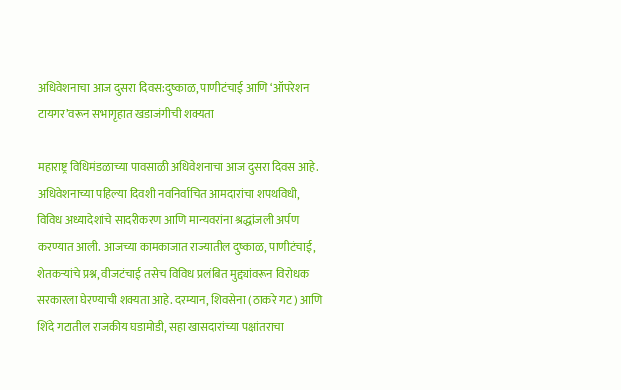अधिवेशनाचा आज दुसरा दिवस:दुष्काळ, पाणीटंचाई आणि ‘ऑपरेशन टायगर’वरून सभागृहात खडाजंगीची शक्यता

महाराष्ट्र विधिमंडळाच्या पावसाळी अधिवेशनाचा आज दुसरा दिवस आहे. अधिवेशनाच्या पहिल्या दिवशी नवनिर्वाचित आमदारांचा शपथविधी, विविध अध्यादेशांचे सादरीकरण आणि मान्यवरांना श्रद्धांजली अर्पण करण्यात आली. आजच्या कामकाजात राज्यातील दुष्काळ, पाणीटंचाई, शेतकऱ्यांचे प्रश्न, वीजटंचाई तसेच विविध प्रलंबित मुद्द्यांवरून विरोधक सरकारला घेरण्याची शक्यता आहे. दरम्यान, शिवसेना (ठाकरे गट) आणि शिंदे गटातील राजकीय घडामोडी, सहा खासदारांच्या पक्षांतराचा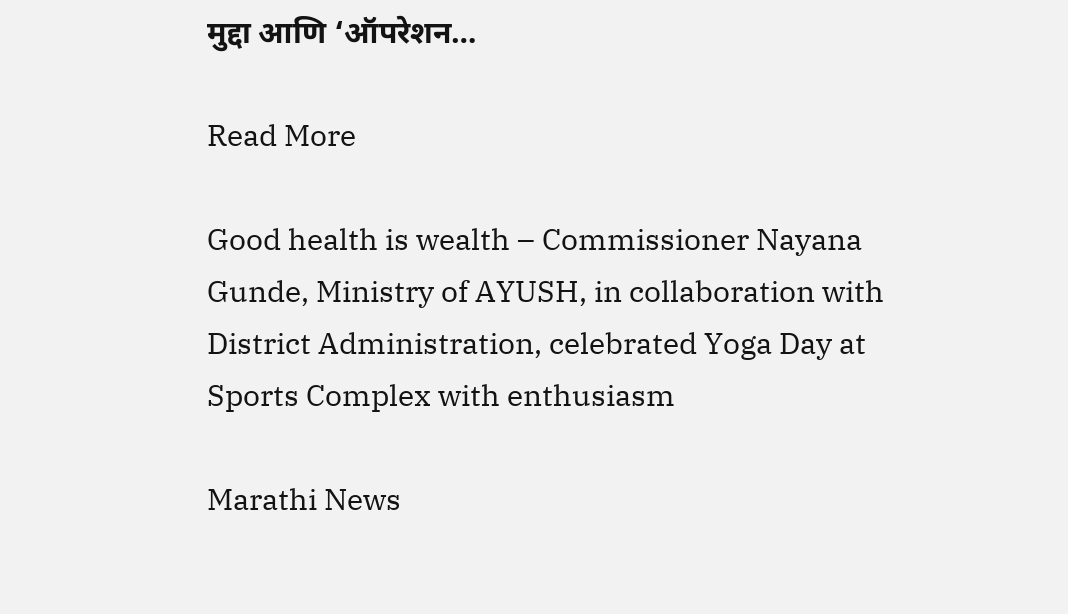मुद्दा आणि ‘ऑपरेशन…

Read More

Good health is wealth – Commissioner Nayana Gunde, Ministry of AYUSH, in collaboration with District Administration, celebrated Yoga Day at Sports Complex with enthusiasm

Marathi News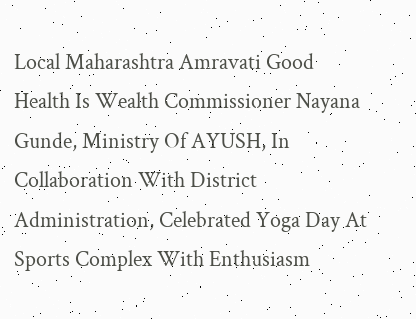Local Maharashtra Amravati Good Health Is Wealth Commissioner Nayana Gunde, Ministry Of AYUSH, In Collaboration With District Administration, Celebrated Yoga Day At Sports Complex With Enthusiasm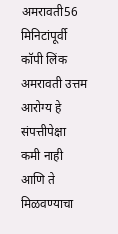अमरावती56 मिनिटांपूर्वी कॉपी लिंक अमरावती उत्तम आरोग्य हे संपत्तीपेक्षा कमी नाही आणि ते मिळवण्याचा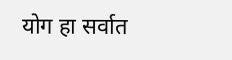योग हा सर्वात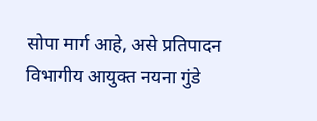सोपा मार्ग आहे, असे प्रतिपादन विभागीय आयुक्त नयना गुंडे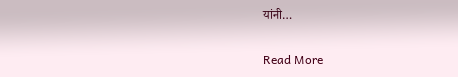यांनी…

Read More